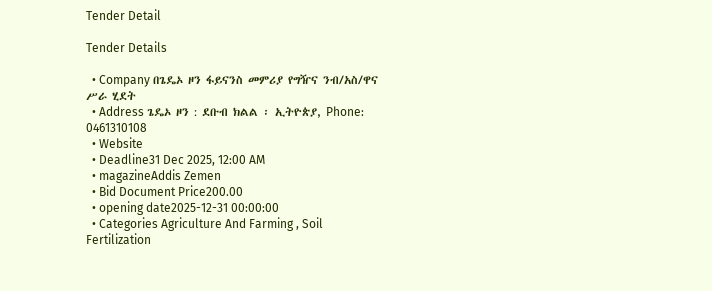Tender Detail

Tender Details

  • Company በጌዴኦ ዞን ፋይናንስ መምሪያ የግዥና ንብ/አስ/ዋና ሥራ ሂደት
  • Address ጌዴኦ ዞን : ደቡብ ክልል ፡ ኢትዮጵያ, Phone: 0461310108
  • Website
  • Deadline31 Dec 2025, 12:00 AM
  • magazineAddis Zemen
  • Bid Document Price200.00
  • opening date2025-12-31 00:00:00
  • Categories Agriculture And Farming , Soil Fertilization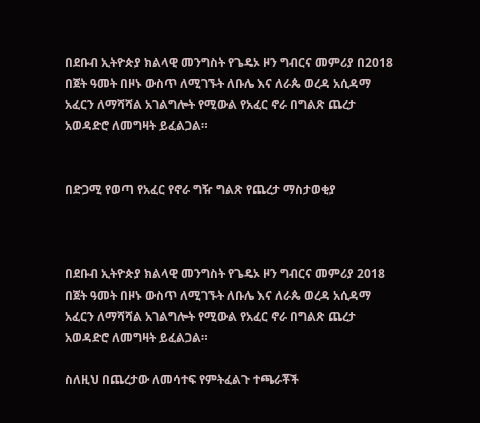በደቡብ ኢትዮጵያ ክልላዊ መንግስት የጌዴኦ ዞን ግብርና መምሪያ በ2018 በጀት ዓመት በዞኑ ውስጥ ለሚገኙት ለቡሌ እና ለራጴ ወረዳ አሲዳማ አፈርን ለማሻሻል አገልግሎት የሚውል የአፈር ኖራ በግልጽ ጨረታ አወዳድሮ ለመግዛት ይፈልጋል።


በድጋሚ የወጣ የአፈር የኖራ ግዥ ግልጽ የጨረታ ማስታወቂያ



በደቡብ ኢትዮጵያ ክልላዊ መንግስት የጌዴኦ ዞን ግብርና መምሪያ 2018 በጀት ዓመት በዞኑ ውስጥ ለሚገኙት ለቡሌ እና ለራጴ ወረዳ አሲዳማ አፈርን ለማሻሻል አገልግሎት የሚውል የአፈር ኖራ በግልጽ ጨረታ አወዳድሮ ለመግዛት ይፈልጋል።

ስለዚህ በጨረታው ለመሳተፍ የምትፈልጉ ተጫራቾች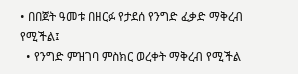• በበጀት ዓመቱ በዘርፉ የታደሰ የንግድ ፈቃድ ማቅረብ የሚችል፤
  • የንግድ ምዝገባ ምስክር ወረቀት ማቅረብ የሚችል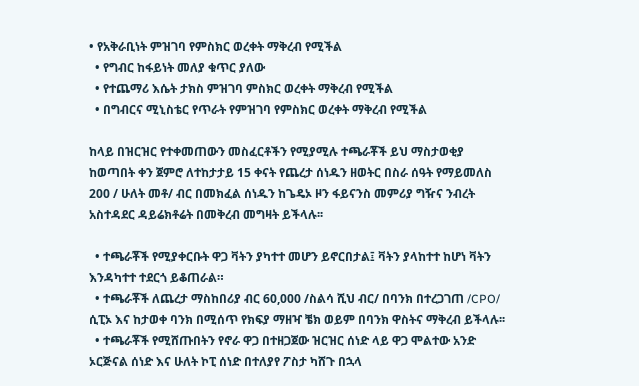• የአቅራቢነት ምዝገባ የምስክር ወረቀት ማቅረብ የሚችል
  • የግብር ከፋይነት መለያ ቁጥር ያለው
  • የተጨማሪ እሴት ታክስ ምዝገባ ምስክር ወረቀት ማቅረብ የሚችል
  • በግብርና ሚኒስቴር የጥራት የምዝገባ የምስክር ወረቀት ማቅረብ የሚችል

ከላይ በዝርዝር የተቀመጠውን መስፈርቶችን የሚያሚሉ ተጫራቾች ይህ ማስታወቂያ ከወጣበት ቀን ጀምሮ ለተከታታይ 15 ቀናት የጨረታ ሰነዱን ዘወትር በስራ ሰዓት የማይመለስ 200 / ሁለት መቶ/ ብር በመክፈል ሰነዱን ከጌዴኦ ዞን ፋይናንስ መምሪያ ግዥና ንብረት አስተዳደር ዳይሬክቶሬት በመቅረብ መግዛት ይችላሉ፡፡

  • ተጫራቾች የሚያቀርቡት ዋጋ ቫትን ያካተተ መሆን ይኖርበታል፤ ቫትን ያላከተተ ከሆነ ቫትን እንዳካተተ ተደርጎ ይቆጠራል።
  • ተጫራቾች ለጨረታ ማስከበሪያ ብር 60,000 /ስልሳ ሺህ ብር/ በባንክ በተረጋገጠ /CPO/ ሲፒኦ እና ከታወቀ ባንክ በሚሰጥ የክፍያ ማዘዣ ቼክ ወይም በባንክ ዋስትና ማቅረብ ይችላሉ፡፡
  • ተጫራቾች የሚሸጡበትን የኖራ ዋጋ በተዘጋጀው ዝርዝር ሰነድ ላይ ዋጋ ሞልተው አንድ ኦርጅናል ሰነድ እና ሁለት ኮፒ ሰነድ በተለያየ ፖስታ ካሸጉ በኋላ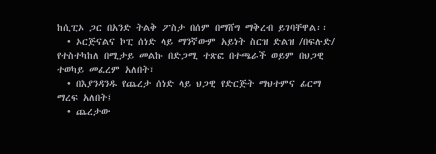ከሲፒኦ ጋር በአንድ ትልቅ ፖስታ በሰም በማሸግ ማቅረብ ይገባቸዋል፡፡
  • ኦርጅናልና ኮፒ ሰነድ ላይ ማንኛውም አይነት ስርዝ ድልዝ /በፍሉድ/ የተስተካከለ በሚታይ መልኩ በድጋሚ ተጽፎ በተጫራች ወይም በህጋዊ ተወካይ መፈረም አለበት፣
  • በእያንዳንዱ የጨረታ ሰነድ ላይ ህጋዊ የድርጅት ማህተምና ፊርማ ማረፍ አለበት፤
  • ጨረታው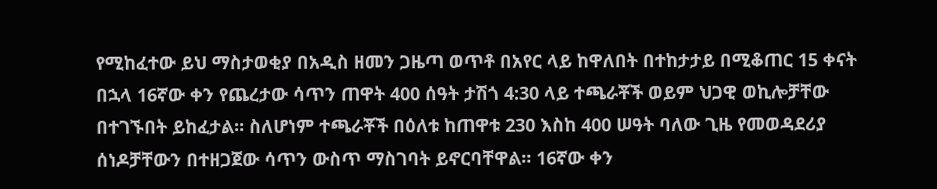የሚከፈተው ይህ ማስታወቂያ በአዲስ ዘመን ጋዜጣ ወጥቶ በአየር ላይ ከዋለበት በተከታታይ በሚቆጠር 15 ቀናት በኋላ 16ኛው ቀን የጨረታው ሳጥን ጠዋት 400 ሰዓት ታሽጎ 4:30 ላይ ተጫራቾች ወይም ህጋዊ ወኪሎቻቸው በተገኙበት ይከፈታል። ስለሆነም ተጫራቾች በዕለቱ ከጠዋቱ 230 እስከ 400 ሠዓት ባለው ጊዜ የመወዳደሪያ ሰነዶቻቸውን በተዘጋጀው ሳጥን ውስጥ ማስገባት ይኖርባቸዋል። 16ኛው ቀን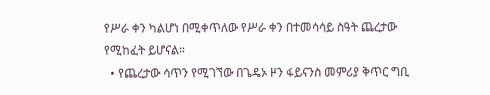የሥራ ቀን ካልሆነ በሚቀጥለው የሥራ ቀን በተመሳሳይ ስዓት ጨረታው የሚከፈት ይሆናል።
  • የጨረታው ሳጥን የሚገኘው በጌዴኦ ዞን ፋይናንስ መምሪያ ቅጥር ግቢ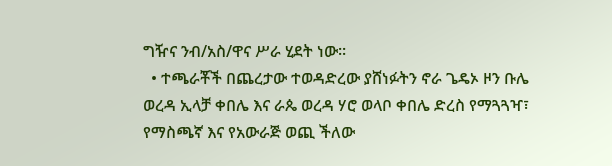ግዥና ንብ/አስ/ዋና ሥራ ሂደት ነው፡፡
  • ተጫራቾች በጨረታው ተወዳድረው ያሸነፉትን ኖራ ጌዴኦ ዞን ቡሌ ወረዳ ኢላቻ ቀበሌ እና ራጴ ወረዳ ሃሮ ወላቦ ቀበሌ ድረስ የማጓጓዣ፣ የማስጫኛ እና የአውራጅ ወጪ ችለው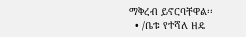ማቅረብ ይኖርባቸዋል፡፡
  • /ቤቱ የተሻለ ዘዴ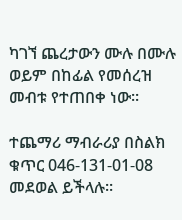ካገኘ ጨረታውን ሙሉ በሙሉ ወይም በከፊል የመሰረዝ መብቱ የተጠበቀ ነው፡፡

ተጨማሪ ማብራሪያ በስልክ ቁጥር 046-131-01-08 መደወል ይችላሉ።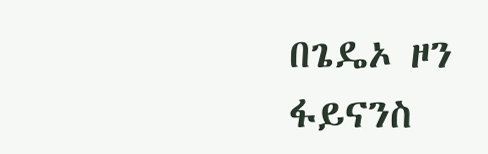በጌዴኦ ዞን ፋይናንስ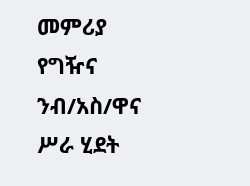መምሪያ የግዥና ንብ/አስ/ዋና ሥራ ሂደት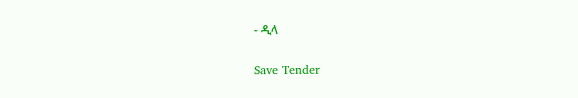- ዲላ

Save Tender